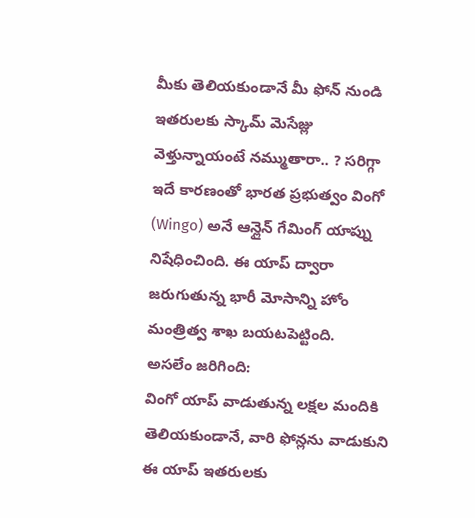మీకు తెలియకుండానే మీ ఫోన్ నుండి ఇతరులకు స్కామ్ మెసేజ్లు వెళ్తున్నాయంటే నమ్ముతారా.. ? సరిగ్గా ఇదే కారణంతో భారత ప్రభుత్వం వింగో (Wingo) అనే ఆన్లైన్ గేమింగ్ యాప్ను నిషేధించింది. ఈ యాప్ ద్వారా జరుగుతున్న భారీ మోసాన్ని హోం మంత్రిత్వ శాఖ బయటపెట్టింది.
అసలేం జరిగింది:
వింగో యాప్ వాడుతున్న లక్షల మందికి తెలియకుండానే, వారి ఫోన్లను వాడుకుని ఈ యాప్ ఇతరులకు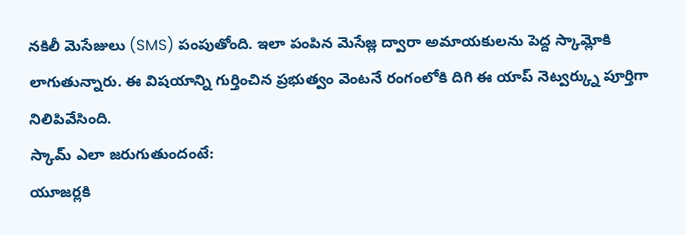నకిలీ మెసేజులు (SMS) పంపుతోంది. ఇలా పంపిన మెసేజ్ల ద్వారా అమాయకులను పెద్ద స్కామ్లోకి లాగుతున్నారు. ఈ విషయాన్ని గుర్తించిన ప్రభుత్వం వెంటనే రంగంలోకి దిగి ఈ యాప్ నెట్వర్క్ను పూర్తిగా నిలిపివేసింది.
స్కామ్ ఎలా జరుగుతుందంటే:
యూజర్లకి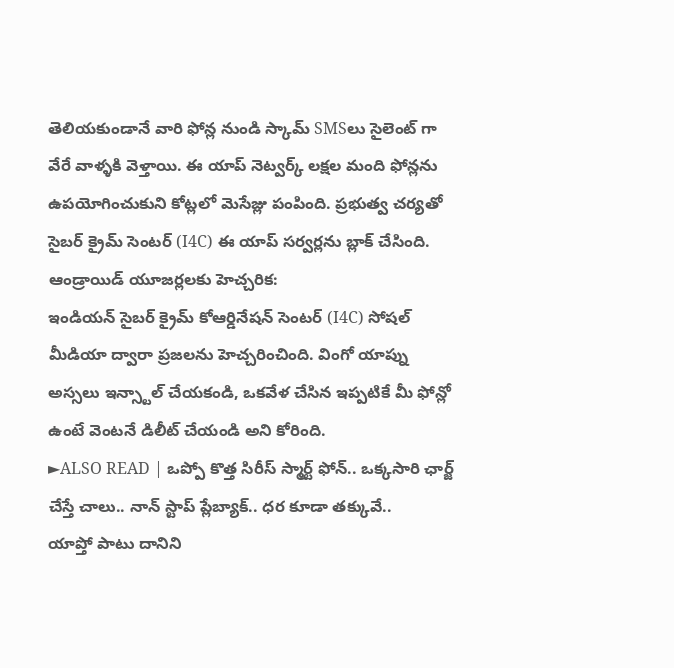తెలియకుండానే వారి ఫోన్ల నుండి స్కామ్ SMSలు సైలెంట్ గా వేరే వాళ్ళకి వెళ్తాయి. ఈ యాప్ నెట్వర్క్ లక్షల మంది ఫోన్లను ఉపయోగించుకుని కోట్లలో మెసేజ్లు పంపింది. ప్రభుత్వ చర్యతో సైబర్ క్రైమ్ సెంటర్ (I4C) ఈ యాప్ సర్వర్లను బ్లాక్ చేసింది.
ఆండ్రాయిడ్ యూజర్లలకు హెచ్చరిక:
ఇండియన్ సైబర్ క్రైమ్ కోఆర్డినేషన్ సెంటర్ (I4C) సోషల్ మీడియా ద్వారా ప్రజలను హెచ్చరించింది. వింగో యాప్ను అస్సలు ఇన్స్టాల్ చేయకండి, ఒకవేళ చేసిన ఇప్పటికే మీ ఫోన్లో ఉంటే వెంటనే డిలీట్ చేయండి అని కోరింది.
►ALSO READ | ఒప్పో కొత్త సిరీస్ స్మార్ట్ ఫోన్.. ఒక్కసారి ఛార్జ్ చేస్తే చాలు.. నాన్ స్టాప్ ప్లేబ్యాక్.. ధర కూడా తక్కువే..
యాప్తో పాటు దానిని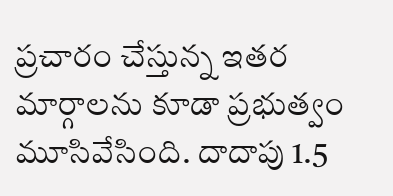ప్రచారం చేస్తున్న ఇతర మార్గాలను కూడా ప్రభుత్వం మూసివేసింది. దాదాపు 1.5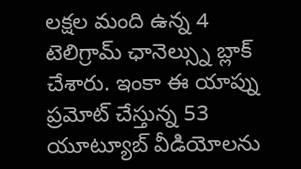లక్షల మంది ఉన్న 4 టెలిగ్రామ్ ఛానెల్స్ను బ్లాక్ చేశారు. ఇంకా ఈ యాప్ను ప్రమోట్ చేస్తున్న 53 యూట్యూబ్ వీడియోలను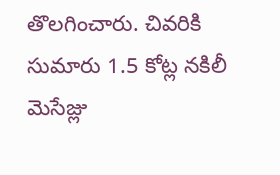తొలగించారు. చివరికి సుమారు 1.5 కోట్ల నకిలీ మెసేజ్లు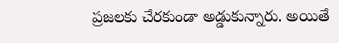ప్రజలకు చేరకుండా అడ్డుకున్నారు. అయితే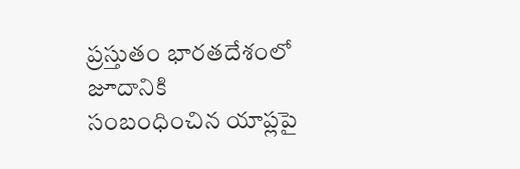ప్రస్తుతం భారతదేశంలో జూదానికి సంబంధించిన యాప్లపై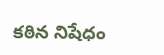కఠిన నిషేధం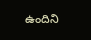ఉందిని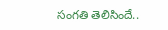సంగతి తెలిసిందే..